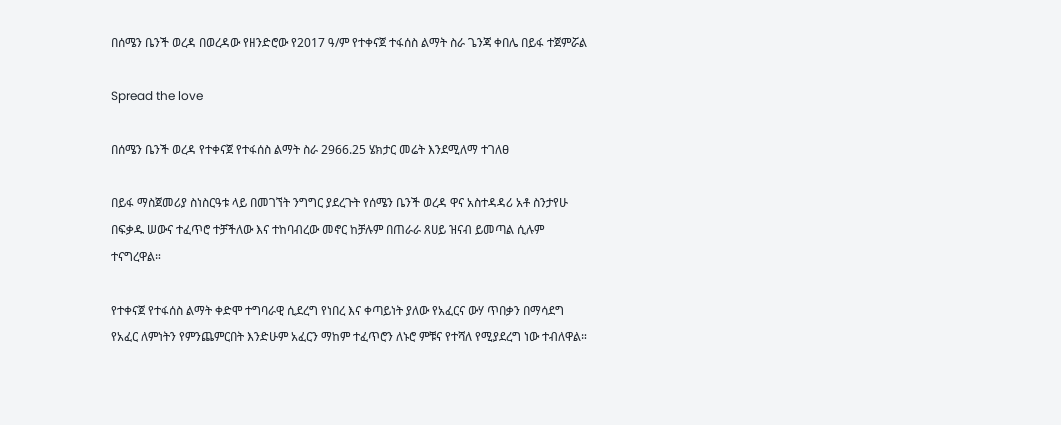በሰሜን ቤንች ወረዳ በወረዳው የዘንድሮው የ2017 ዓ/ም የተቀናጀ ተፋሰስ ልማት ስራ ጌንጃ ቀበሌ በይፋ ተጀምሯል

Spread the love

በሰሜን ቤንች ወረዳ የተቀናጀ የተፋሰስ ልማት ስራ 2966.25 ሄክታር መሬት እንደሚለማ ተገለፀ

በይፋ ማስጀመሪያ ስነስርዓቱ ላይ በመገኘት ንግግር ያደረጉት የሰሜን ቤንች ወረዳ ዋና አስተዳዳሪ አቶ ስንታየሁ በፍቃዱ ሠውና ተፈጥሮ ተቻችለው እና ተከባብረው መኖር ከቻሉም በጠራራ ጸሀይ ዝናብ ይመጣል ሲሉም ተናግረዋል።

የተቀናጀ የተፋሰስ ልማት ቀድሞ ተግባራዊ ሲደረግ የነበረ እና ቀጣይነት ያለው የአፈርና ውሃ ጥበቃን በማሳደግ የአፈር ለምነትን የምንጨምርበት እንድሁም አፈርን ማከም ተፈጥሮን ለኑሮ ምቹና የተሻለ የሚያደረግ ነው ተብለዋል።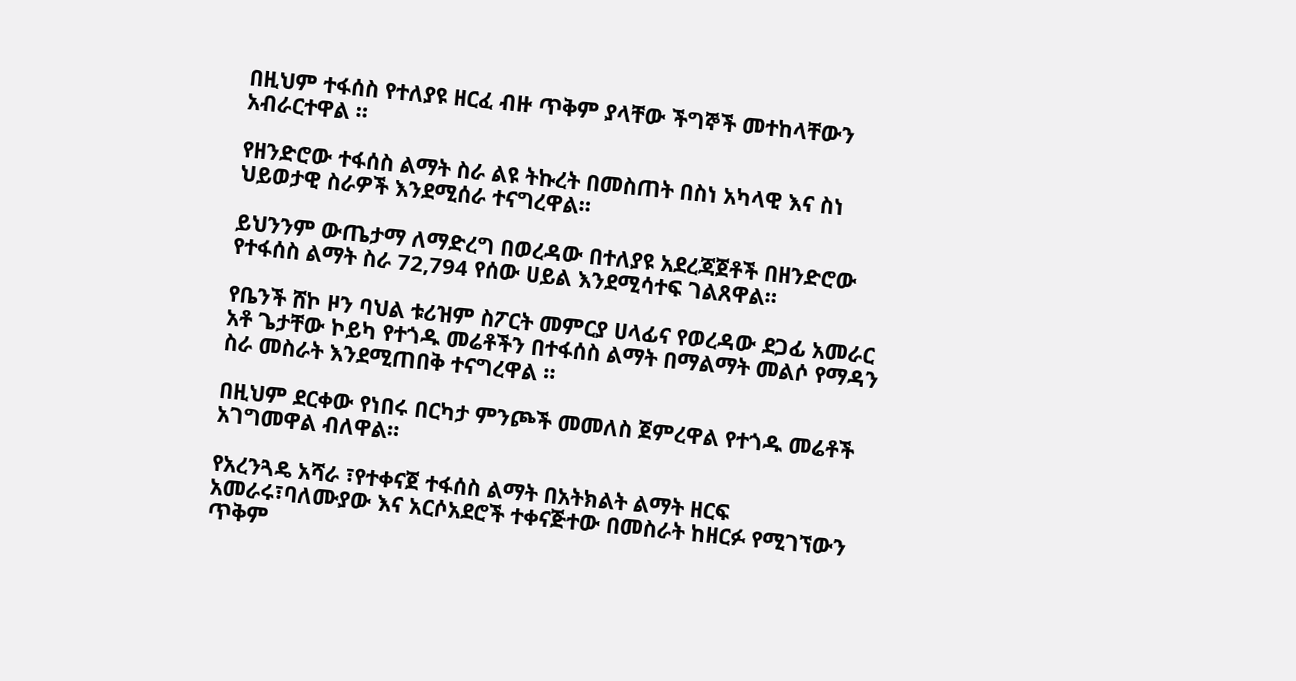በዚህም ተፋሰስ የተለያዩ ዘርፈ ብዙ ጥቅም ያላቸው ችግኞች መተከላቸውን አብራርተዋል ።

የዘንድሮው ተፋሰስ ልማት ስራ ልዩ ትኩረት በመስጠት በስነ አካላዊ እና ስነ ህይወታዊ ስራዎች እንደሚሰራ ተናግረዋል።

ይህንንም ውጤታማ ለማድረግ በወረዳው በተለያዩ አደረጃጀቶች በዘንድሮው የተፋሰስ ልማት ስራ 72,794 የሰው ሀይል እንደሚሳተፍ ገልጸዋል።

የቤንች ሸኮ ዞን ባህል ቱሪዝም ስፖርት መምርያ ሀላፊና የወረዳው ደጋፊ አመራር አቶ ጌታቸው ኮይካ የተጎዱ መሬቶችን በተፋሰስ ልማት በማልማት መልሶ የማዳን ስራ መስራት እንደሚጠበቅ ተናግረዋል ።

በዚህም ደርቀው የነበሩ በርካታ ምንጮች መመለስ ጀምረዋል የተጎዱ መሬቶች አገግመዋል ብለዋል።

የአረንጓዴ አሻራ ፣የተቀናጀ ተፋሰስ ልማት በአትክልት ልማት ዘርፍ አመራሩ፣ባለሙያው እና አርሶአደሮች ተቀናጅተው በመስራት ከዘርፉ የሚገኘውን ጥቅም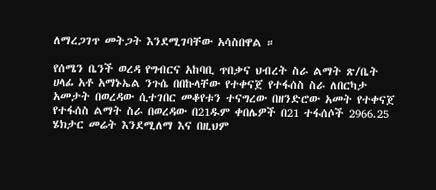ለማረጋገጥ መትጋት እንደሚገባቸው አሳስበዋል ።

የሰሜን ቤንች ወረዳ የግብርና አከባቢ ጥበቃና ህብረት ስራ ልማት ጽ/ቤት ሀላፊ አቶ አማኑኤል ንጉሴ በበኩላቸው የተቀናጀ የተፋሰስ ስራ ለበርካታ አመታት በወረዳው ሲተገበር መቆየቱን ተናግረው በዘንድሮው አመት የተቀናጀ የተፋሰስ ልማት ስራ በወረዳው በ21ዱም ቀበሌዎች በ21 ተፋሰሶች 2966.25 ሄክታር መሬት እንደሚለማ እና በዚህም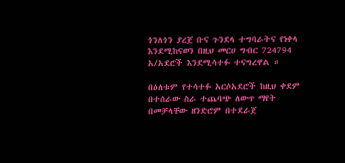ጎንለጎን ያረጀ ቡና ጉንደላ ተግባራትና የነቀላ እንደሚከናወን በዚህ መርሀ ግብር 724794 አ/አደሮች እንደሚሳተፉ ተናግረዋል ።

በዕለቱም የተሳተፉ አርሶአደሮች ከዚህ ቀደም በተሰራው ስራ ተጨባጭ ለውጥ ማየት በመቻላቸው ዘንድሮም በተደራጀ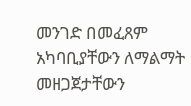መንገድ በመፈጸም አካባቢያቸውን ለማልማት መዘጋጀታቸውን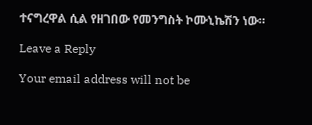ተናግረዋል ሲል የዘገበው የመንግስት ኮሙኒኬሽን ነው።

Leave a Reply

Your email address will not be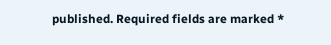published. Required fields are marked *